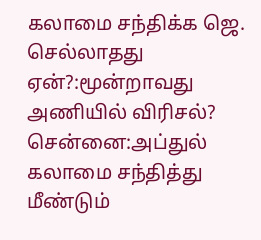கலாமை சந்திக்க ஜெ. செல்லாதது ஏன்?:மூன்றாவது அணியில் விரிசல்?
சென்னை:அப்துல் கலாமை சந்தித்து மீண்டும்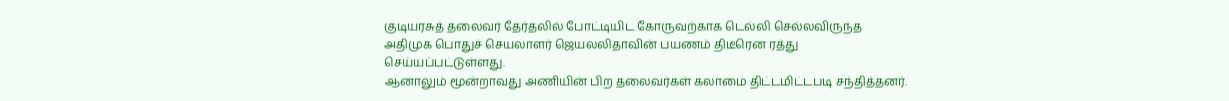குடியரசுத் தலைவர் தேர்தலில் போட்டியிட கோருவற்காக டெல்லி செல்லவிருந்த அதிமுக பொதுச் செயலாளர் ஜெயலலிதாவின் பயணம் திடீரென ரத்து செய்யப்பட்டுள்ளது.
ஆனாலும் மூன்றாவது அணியின் பிற தலைவர்கள் கலாமை திட்டமிட்டபடி சந்தித்தனர்.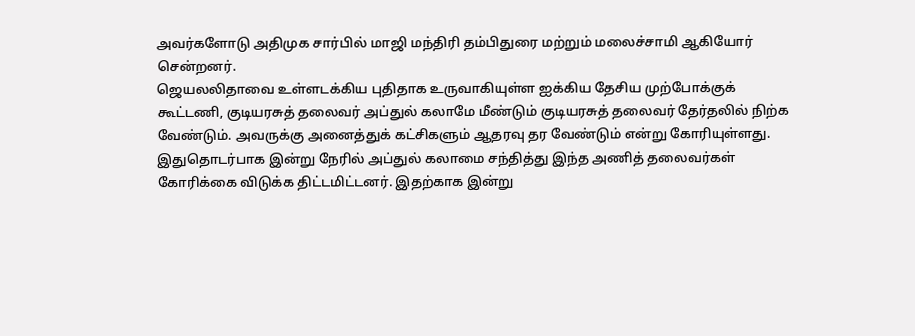அவர்களோடு அதிமுக சார்பில் மாஜி மந்திரி தம்பிதுரை மற்றும் மலைச்சாமி ஆகியோர் சென்றனர்.
ஜெயலலிதாவை உள்ளடக்கிய புதிதாக உருவாகியுள்ள ஐக்கிய தேசிய முற்போக்குக் கூட்டணி, குடியரசுத் தலைவர் அப்துல் கலாமே மீண்டும் குடியரசுத் தலைவர் தேர்தலில் நிற்க வேண்டும். அவருக்கு அனைத்துக் கட்சிகளும் ஆதரவு தர வேண்டும் என்று கோரியுள்ளது.
இதுதொடர்பாக இன்று நேரில் அப்துல் கலாமை சந்தித்து இந்த அணித் தலைவர்கள் கோரிக்கை விடுக்க திட்டமிட்டனர். இதற்காக இன்று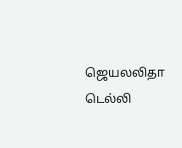ஜெயலலிதா டெல்லி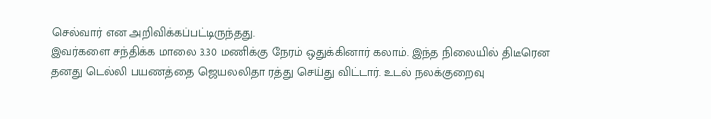செல்வார் என அறிவிக்கப்பட்டிருந்தது.
இவர்களை சந்திக்க மாலை 3.30 மணிக்கு நேரம் ஒதுக்கினார் கலாம். இந்த நிலையில் திடீரென தனது டெல்லி பயணத்தை ஜெயலலிதா ரத்து செய்து விட்டார். உடல் நலக்குறைவு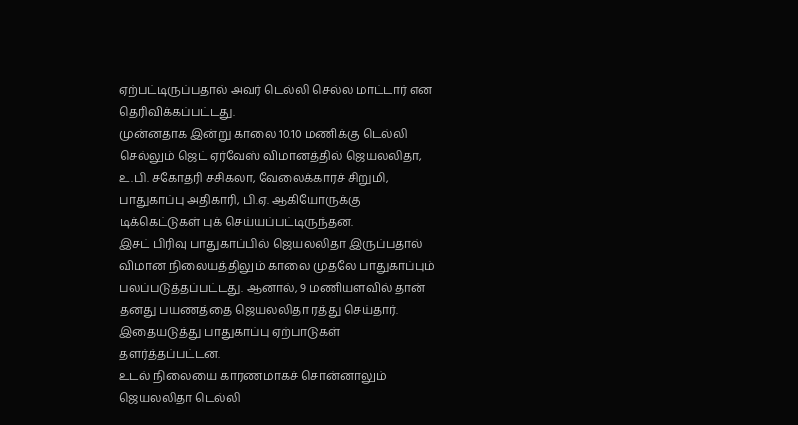ஏற்பட்டிருப்பதால் அவர் டெல்லி செல்ல மாட்டார் என தெரிவிக்கப்பட்டது.
முன்னதாக இன்று காலை 10.10 மணிக்கு டெல்லி செல்லும் ஜெட் ஏர்வேஸ் விமானத்தில் ஜெயலலிதா, உ.பி. சகோதரி சசிகலா, வேலைக்காரச் சிறுமி, பாதுகாப்பு அதிகாரி, பி.ஏ. ஆகியோருக்கு டிக்கெட்டுகள் புக் செய்யப்பட்டிருந்தன.
இசட் பிரிவு பாதுகாப்பில் ஜெயலலிதா இருப்பதால் விமான நிலையத்திலும் காலை முதலே பாதுகாப்பும் பலப்படுத்தப்பட்டது. ஆனால், 9 மணியளவில் தான் தனது பயணத்தை ஜெயலலிதா ரத்து செய்தார். இதையடுத்து பாதுகாப்பு ஏற்பாடுகள் தளர்த்தப்பட்டன.
உடல் நிலையை காரணமாகச் சொன்னாலும் ஜெயலலிதா டெல்லி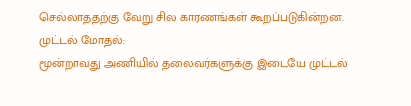செல்லாததற்கு வேறு சில காரணங்கள் கூறப்படுகின்றன.
முட்டல் மோதல்:
மூன்றாவது அணியில் தலைவர்களுக்கு இடையே முட்டல்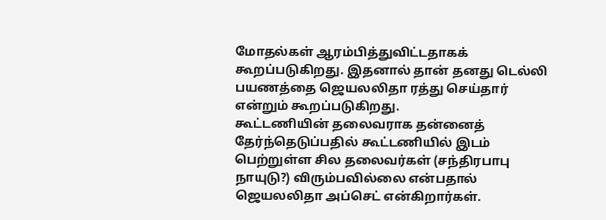மோதல்கள் ஆரம்பித்துவிட்டதாகக் கூறப்படுகிறது. இதனால் தான் தனது டெல்லி பயணத்தை ஜெயலலிதா ரத்து செய்தார் என்றும் கூறப்படுகிறது.
கூட்டணியின் தலைவராக தன்னைத் தேர்ந்தெடுப்பதில் கூட்டணியில் இடம் பெற்றுள்ள சில தலைவர்கள் (சந்திரபாபு நாயுடு?) விரும்பவில்லை என்பதால் ஜெயலலிதா அப்செட் என்கிறார்கள்.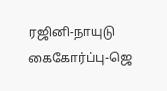ரஜினி-நாயுடு கைகோர்ப்பு-ஜெ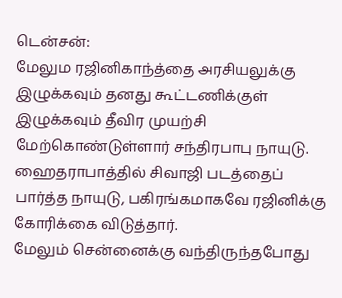டென்சன்:
மேலும ரஜினிகாந்த்தை அரசியலுக்கு இழுக்கவும் தனது கூட்டணிக்குள் இழுக்கவும் தீவிர முயற்சி மேற்கொண்டுள்ளார் சந்திரபாபு நாயுடு. ஹைதராபாத்தில் சிவாஜி படத்தைப் பார்த்த நாயுடு, பகிரங்கமாகவே ரஜினிக்கு கோரிக்கை விடுத்தார்.
மேலும் சென்னைக்கு வந்திருந்தபோது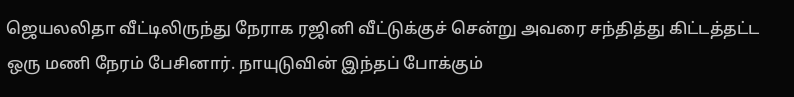ஜெயலலிதா வீட்டிலிருந்து நேராக ரஜினி வீட்டுக்குச் சென்று அவரை சந்தித்து கிட்டத்தட்ட ஒரு மணி நேரம் பேசினார். நாயுடுவின் இந்தப் போக்கும்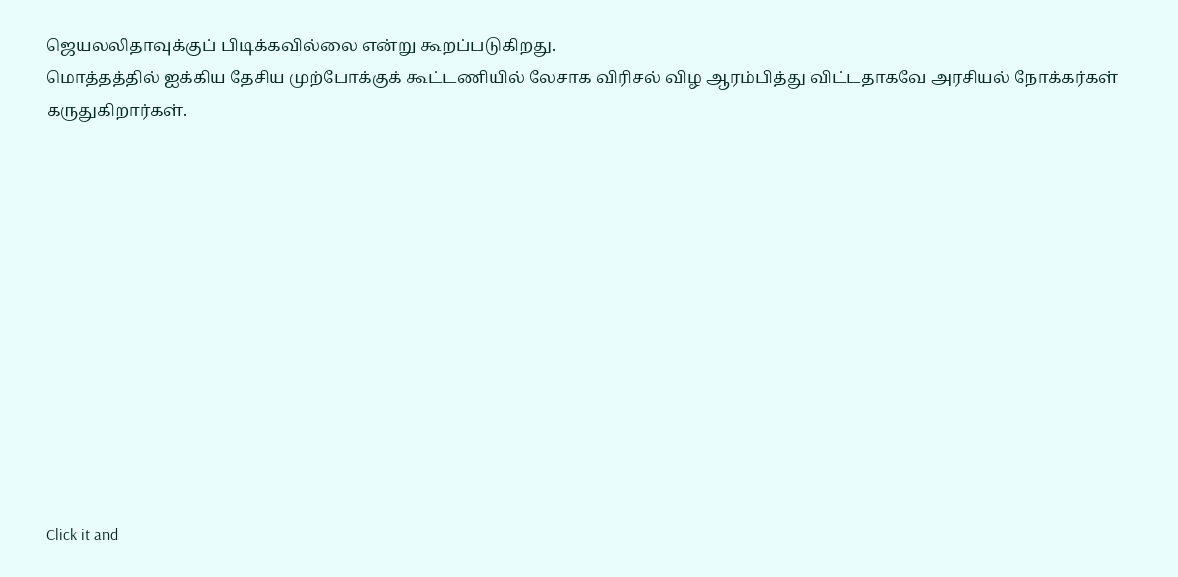ஜெயலலிதாவுக்குப் பிடிக்கவில்லை என்று கூறப்படுகிறது.
மொத்தத்தில் ஐக்கிய தேசிய முற்போக்குக் கூட்டணியில் லேசாக விரிசல் விழ ஆரம்பித்து விட்டதாகவே அரசியல் நோக்கர்கள் கருதுகிறார்கள்.












Click it and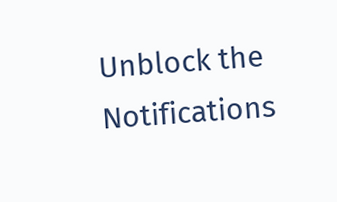Unblock the Notifications